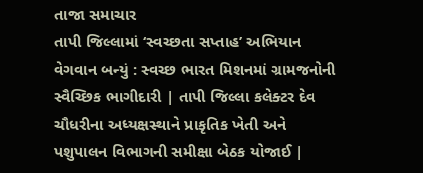તાજા સમાચાર
તાપી જિલ્લામાં ‘સ્વચ્છતા સપ્તાહ’ અભિયાન વેગવાન બન્યું : સ્વચ્છ ભારત મિશનમાં ગ્રામજનોની સ્વૈચ્છિક ભાગીદારી | તાપી જિલ્લા કલેક્ટર દેવ ચૌધરીના અધ્યક્ષસ્થાને પ્રાકૃતિક ખેતી અને પશુપાલન વિભાગની સમીક્ષા બેઠક યોજાઈ |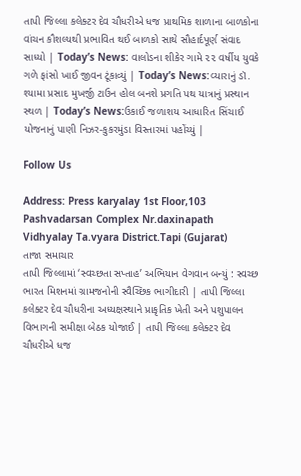તાપી જિલ્લા કલેક્ટર દેવ ચૌધરીએ ધજ પ્રાથમિક શાળાના બાળકોના વાંચન કૌશલ્યથી પ્રભાવિત થઈ બાળકો સાથે સૌહાર્દપૂર્ણ સંવાદ સાધ્યો | Today’s News: વાલોડના શીકેર ગામે ૨૨ વર્ષીય યુવકે ગળે ફાંસો ખાઈ જીવન ટૂંકાવ્યું | Today’s News:વ્યારાનું ડૉ. શ્યામા પ્રસાદ મુખર્જી ટાઉન હોલ બનશે પ્રગતિ પથ યાત્રાનું પ્રસ્થાન સ્થળ | Today’s News:ઉકાઈ જળાશય આધારિત સિંચાઈ યોજનાનું પાણી નિઝર-કુકરમુંડા વિસ્તારમાં પહોંચ્યું |

Follow Us

Address: Press karyalay 1st Floor,103 Pashvadarsan Complex Nr.daxinapath Vidhyalay Ta.vyara District.Tapi (Gujarat)
તાજા સમાચાર
તાપી જિલ્લામાં ‘સ્વચ્છતા સપ્તાહ’ અભિયાન વેગવાન બન્યું : સ્વચ્છ ભારત મિશનમાં ગ્રામજનોની સ્વૈચ્છિક ભાગીદારી | તાપી જિલ્લા કલેક્ટર દેવ ચૌધરીના અધ્યક્ષસ્થાને પ્રાકૃતિક ખેતી અને પશુપાલન વિભાગની સમીક્ષા બેઠક યોજાઈ | તાપી જિલ્લા કલેક્ટર દેવ ચૌધરીએ ધજ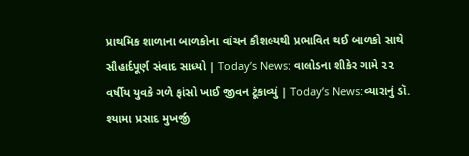પ્રાથમિક શાળાના બાળકોના વાંચન કૌશલ્યથી પ્રભાવિત થઈ બાળકો સાથે સૌહાર્દપૂર્ણ સંવાદ સાધ્યો | Today’s News: વાલોડના શીકેર ગામે ૨૨ વર્ષીય યુવકે ગળે ફાંસો ખાઈ જીવન ટૂંકાવ્યું | Today’s News:વ્યારાનું ડૉ. શ્યામા પ્રસાદ મુખર્જી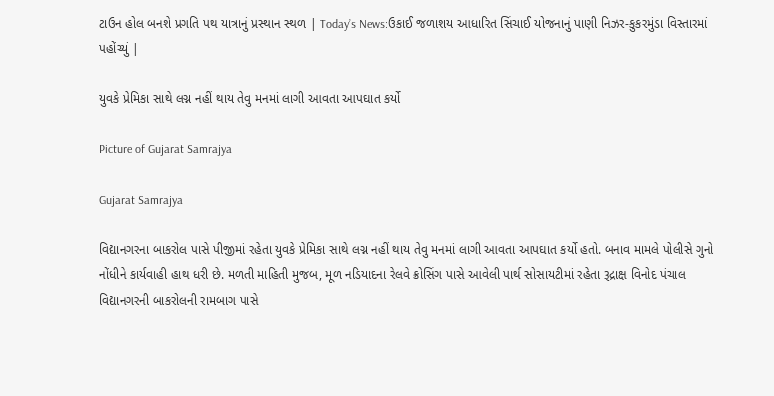ટાઉન હોલ બનશે પ્રગતિ પથ યાત્રાનું પ્રસ્થાન સ્થળ | Today’s News:ઉકાઈ જળાશય આધારિત સિંચાઈ યોજનાનું પાણી નિઝર-કુકરમુંડા વિસ્તારમાં પહોંચ્યું |

યુવકે પ્રેમિકા સાથે લગ્ન નહીં થાય તેવુ મનમાં લાગી આવતા આપઘાત કર્યો

Picture of Gujarat Samrajya

Gujarat Samrajya

વિદ્યાનગરના બાકરોલ પાસે પીજીમાં રહેતા યુવકે પ્રેમિકા સાથે લગ્ન નહીં થાય તેવુ મનમાં લાગી આવતા આપઘાત કર્યો હતો. બનાવ મામલે પોલીસે ગુનો નોંધીને કાર્યવાહી હાથ ધરી છે. મળતી માહિતી મુજબ, મૂળ નડિયાદના રેલવે ક્રોસિંગ પાસે આવેલી પાર્થ સોસાયટીમાં રહેતા રૂદ્રાક્ષ વિનોદ પંચાલ વિદ્યાનગરની બાકરોલની રામબાગ પાસે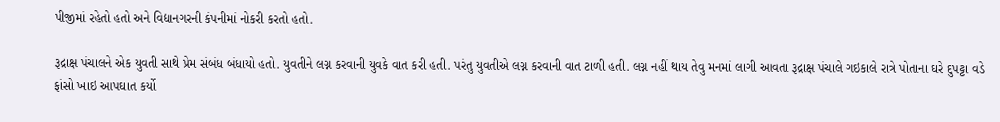પીજીમાં રહેતો હતો અને વિદ્યાનગરની કંપનીમાં નોકરી કરતો હતો.

રૂદ્રાક્ષ પંચાલને એક યુવતી સાથે પ્રેમ સંબંધ બંધાયો હતો. યુવતીને લગ્ન કરવાની યુવકે વાત કરી હતી. પરંતુ યુવતીએ લગ્ન કરવાની વાત ટાળી હતી. લગ્ન નહીં થાય તેવુ મનમાં લાગી આવતા રૂદ્રાક્ષ પંચાલે ગઇકાલે રાત્રે પોતાના ઘરે દુપટ્ટા વડે ફાંસો ખાઇ આપઘાત કર્યો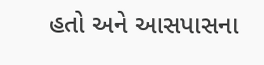હતો અને આસપાસના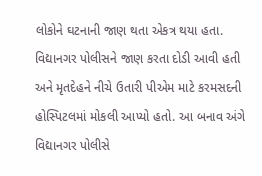લોકોને ઘટનાની જાણ થતા એકત્ર થયા હતા. વિદ્યાનગર પોલીસને જાણ કરતા દોડી આવી હતી અને મૃતદેહને નીચે ઉતારી પીએમ માટે કરમસદની હોસ્પિટલમાં મોકલી આપ્યો હતો. આ બનાવ અંગે  વિદ્યાનગર પોલીસે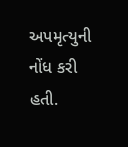અપમૃત્યુની નોંધ કરી હતી.